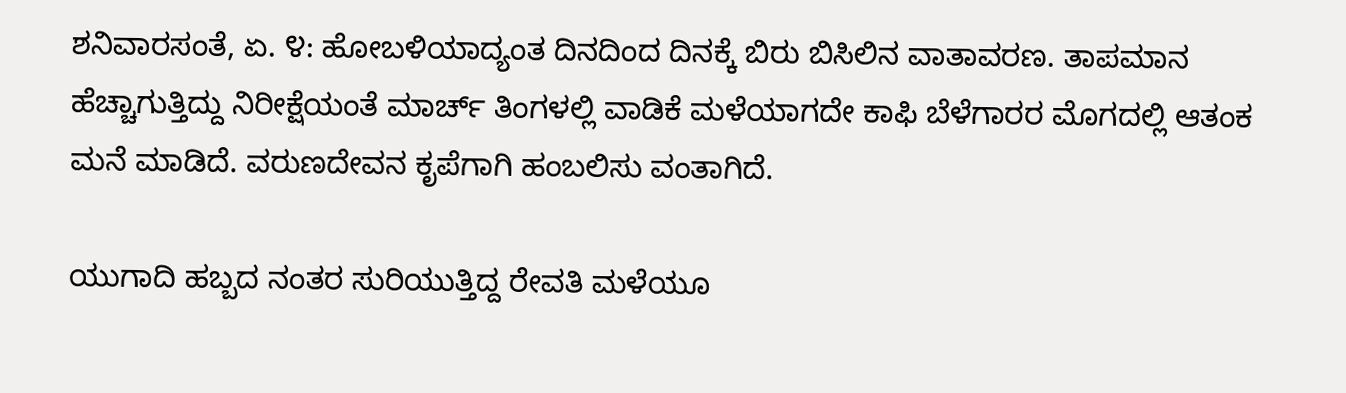ಶನಿವಾರಸಂತೆ, ಏ. ೪: ಹೋಬಳಿಯಾದ್ಯಂತ ದಿನದಿಂದ ದಿನಕ್ಕೆ ಬಿರು ಬಿಸಿಲಿನ ವಾತಾವರಣ. ತಾಪಮಾನ ಹೆಚ್ಚಾಗುತ್ತಿದ್ದು ನಿರೀಕ್ಷೆಯಂತೆ ಮಾರ್ಚ್ ತಿಂಗಳಲ್ಲಿ ವಾಡಿಕೆ ಮಳೆಯಾಗದೇ ಕಾಫಿ ಬೆಳೆಗಾರರ ಮೊಗದಲ್ಲಿ ಆತಂಕ ಮನೆ ಮಾಡಿದೆ. ವರುಣದೇವನ ಕೃಪೆಗಾಗಿ ಹಂಬಲಿಸು ವಂತಾಗಿದೆ.

ಯುಗಾದಿ ಹಬ್ಬದ ನಂತರ ಸುರಿಯುತ್ತಿದ್ದ ರೇವತಿ ಮಳೆಯೂ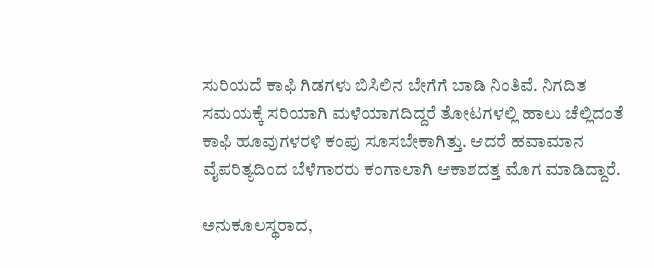ಸುರಿಯದೆ ಕಾಫಿ ಗಿಡಗಳು ಬಿಸಿಲಿನ ಬೇಗೆಗೆ ಬಾಡಿ ನಿಂತಿವೆ. ನಿಗದಿತ ಸಮಯಕ್ಕೆ ಸರಿಯಾಗಿ ಮಳೆಯಾಗದಿದ್ದರೆ ತೋಟಗಳಲ್ಲಿ ಹಾಲು ಚೆಲ್ಲಿದಂತೆ ಕಾಫಿ ಹೂವುಗಳರಳಿ ಕಂಪು ಸೂಸಬೇಕಾಗಿತ್ತು. ಆದರೆ ಹವಾಮಾನ ವೈಪರಿತ್ಯದಿಂದ ಬೆಳೆಗಾರರು ಕಂಗಾಲಾಗಿ ಆಕಾಶದತ್ತ ಮೊಗ ಮಾಡಿದ್ದಾರೆ.

ಅನುಕೂಲಸ್ಥರಾದ,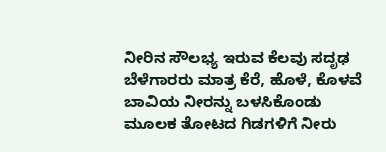ನೀರಿನ ಸೌಲಭ್ಯ ಇರುವ ಕೆಲವು ಸದೃಢ ಬೆಳೆಗಾರರು ಮಾತ್ರ ಕೆರೆ, ಹೊಳೆ, ಕೊಳವೆ ಬಾವಿಯ ನೀರನ್ನು ಬಳಸಿಕೊಂಡು ಮೂಲಕ ತೋಟದ ಗಿಡಗಳಿಗೆ ನೀರು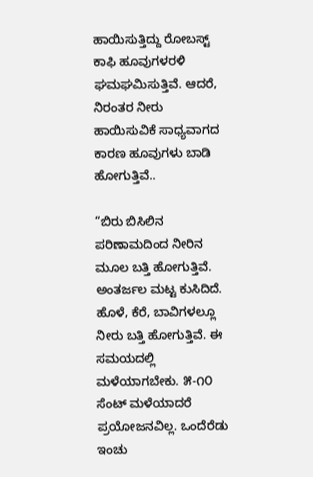ಹಾಯಿಸುತ್ತಿದ್ದು ರೋಬಸ್ಟ್ ಕಾಫಿ ಹೂವುಗಳರಳಿ ಘಮಘಮಿಸುತ್ತಿವೆ. ಆದರೆ, ನಿರಂತರ ನೀರು ಹಾಯಿಸುವಿಕೆ ಸಾಧ್ಯವಾಗದ ಕಾರಣ ಹೂವುಗಳು ಬಾಡಿ ಹೋಗುತ್ತಿವೆ..

“ಬಿರು ಬಿಸಿಲಿನ ಪರಿಣಾಮದಿಂದ ನೀರಿನ ಮೂಲ ಬತ್ತಿ ಹೋಗುತ್ತಿವೆ. ಅಂತರ್ಜಲ ಮಟ್ಟ ಕುಸಿದಿದೆ. ಹೊಳೆ, ಕೆರೆ, ಬಾವಿಗಳಲ್ಲೂ ನೀರು ಬತ್ತಿ ಹೋಗುತ್ತಿವೆ. ಈ ಸಮಯದಲ್ಲಿ ಮಳೆಯಾಗಬೇಕು. ೫-೧೦ ಸೆಂಟ್ ಮಳೆಯಾದರೆ ಪ್ರಯೋಜನವಿಲ್ಲ. ಒಂದೆರೆಡು ಇಂಚು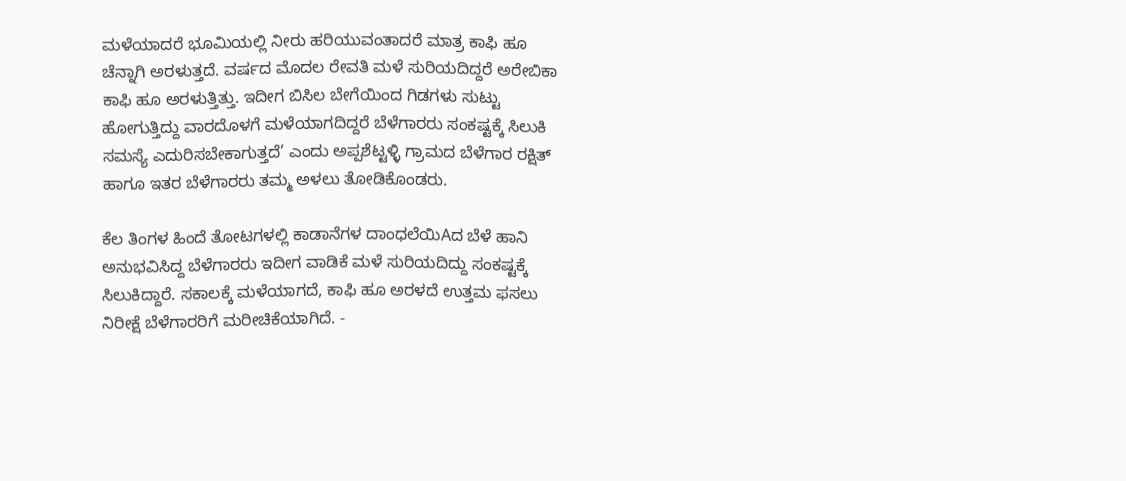ಮಳೆಯಾದರೆ ಭೂಮಿಯಲ್ಲಿ ನೀರು ಹರಿಯುವಂತಾದರೆ ಮಾತ್ರ ಕಾಫಿ ಹೂ ಚೆನ್ನಾಗಿ ಅರಳುತ್ತದೆ. ವರ್ಷದ ಮೊದಲ ರೇವತಿ ಮಳೆ ಸುರಿಯದಿದ್ದರೆ ಅರೇಬಿಕಾ ಕಾಫಿ ಹೂ ಅರಳುತ್ತಿತ್ತು. ಇದೀಗ ಬಿಸಿಲ ಬೇಗೆಯಿಂದ ಗಿಡಗಳು ಸುಟ್ಟು ಹೋಗುತ್ತಿದ್ದು ವಾರದೊಳಗೆ ಮಳೆಯಾಗದಿದ್ದರೆ ಬೆಳೆಗಾರರು ಸಂಕಷ್ಟಕ್ಕೆ ಸಿಲುಕಿ ಸಮಸ್ಯೆ ಎದುರಿಸಬೇಕಾಗುತ್ತದೆ’ ಎಂದು ಅಪ್ಪಶೆಟ್ಟಳ್ಳಿ ಗ್ರಾಮದ ಬೆಳೆಗಾರ ರಕ್ಷಿತ್ ಹಾಗೂ ಇತರ ಬೆಳೆಗಾರರು ತಮ್ಮ ಅಳಲು ತೋಡಿಕೊಂಡರು.

ಕೆಲ ತಿಂಗಳ ಹಿಂದೆ ತೋಟಗಳಲ್ಲಿ ಕಾಡಾನೆಗಳ ದಾಂಧಲೆಯಿAದ ಬೆಳೆ ಹಾನಿ ಅನುಭವಿಸಿದ್ದ ಬೆಳೆಗಾರರು ಇದೀಗ ವಾಡಿಕೆ ಮಳೆ ಸುರಿಯದಿದ್ದು ಸಂಕಷ್ಟಕ್ಕೆ ಸಿಲುಕಿದ್ದಾರೆ. ಸಕಾಲಕ್ಕೆ ಮಳೆಯಾಗದೆ, ಕಾಫಿ ಹೂ ಅರಳದೆ ಉತ್ತಮ ಫಸಲು ನಿರೀಕ್ಷೆ ಬೆಳೆಗಾರರಿಗೆ ಮರೀಚಿಕೆಯಾಗಿದೆ. -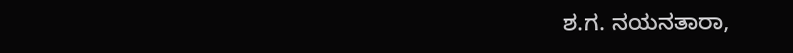ಶ.ಗ. ನಯನತಾರಾ,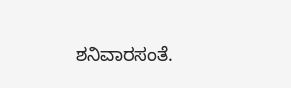ಶನಿವಾರಸಂತೆ.